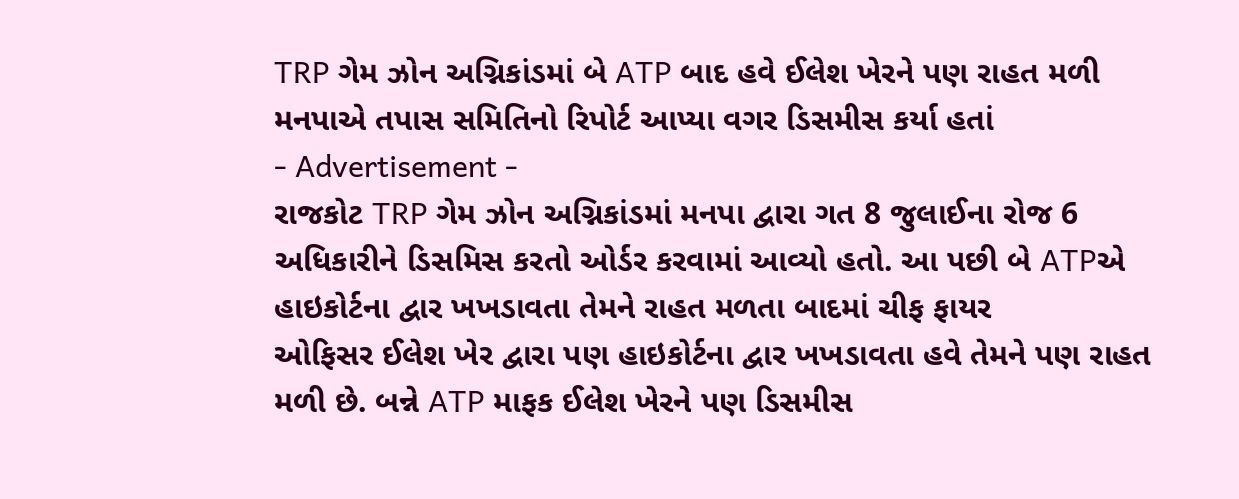TRP ગેમ ઝોન અગ્નિકાંડમાં બે ATP બાદ હવે ઈલેશ ખેરને પણ રાહત મળી
મનપાએ તપાસ સમિતિનો રિપોર્ટ આપ્યા વગર ડિસમીસ કર્યા હતાં
- Advertisement -
રાજકોટ TRP ગેમ ઝોન અગ્નિકાંડમાં મનપા દ્વારા ગત 8 જુલાઈના રોજ 6 અધિકારીને ડિસમિસ કરતો ઓર્ડર કરવામાં આવ્યો હતો. આ પછી બે ATPએ હાઇકોર્ટના દ્વાર ખખડાવતા તેમને રાહત મળતા બાદમાં ચીફ ફાયર
ઓફિસર ઈલેશ ખેર દ્વારા પણ હાઇકોર્ટના દ્વાર ખખડાવતા હવે તેમને પણ રાહત મળી છે. બન્ને ATP માફક ઈલેશ ખેરને પણ ડિસમીસ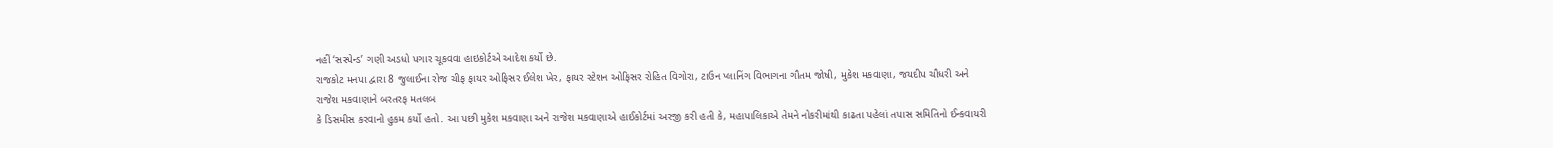નહીં ‘સસ્પેન્ડ’ ગણી અડધો પગાર ચૂકવવા હાઇકોર્ટએ આદેશ કર્યો છે.
રાજકોટ મનપા દ્વારા 8 જુલાઈના રોજ ચીફ ફાયર ઓફિસર ઈલેશ ખેર, ફાયર સ્ટેશન ઓફિસર રોહિત વિગોરા, ટાઉન પ્લાનિંગ વિભાગના ગૌતમ જોષી, મુકેશ મકવાણા, જયદીપ ચૌધરી અને રાજેશ મકવાણાને બરતરફ મતલબ
કે ડિસમીસ કરવાનો હુકમ કર્યો હતો. આ પછી મુકેશ મકવાણા અને રાજેશ મકવાણાએ હાઈકોર્ટમાં અરજી કરી હતી કે, મહાપાલિકાએ તેમને નોકરીમાંથી કાઢતા પહેલાં તપાસ સમિતિનો ઈન્કવાયરી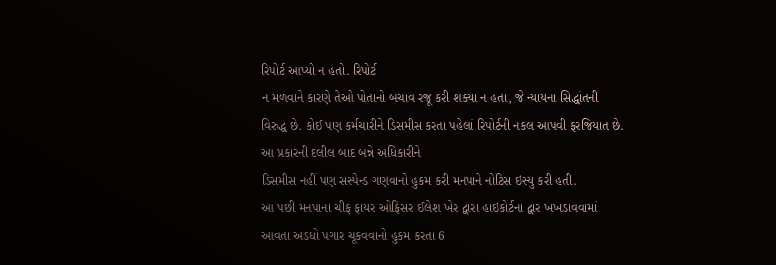રિપોર્ટ આપ્યો ન હતો. રિપોર્ટ
ન મળવાને કારણે તેઓ પોતાનો બચાવ રજૂ કરી શક્યા ન હતા, જે ન્યાયના સિદ્ધાંતની વિરુદ્ધ છે. કોઈ પણ કર્મચારીને ડિસમીસ કરતા પહેલાં રિપોર્ટની નકલ આપવી ફરજિયાત છે. આ પ્રકારની દલીલ બાદ બન્ને અધિકારીને
ડિસમીસ નહીં પણ સસ્પેન્ડ ગણવાનો હુકમ કરી મનપાને નોટિસ ઇસ્યુ કરી હતી.
આ પછી મનપાના ચીફ ફાયર ઓફિસર ઈલેશ ખેર દ્વારા હાઇકોર્ટના દ્વાર ખખડાવવામાં આવતા અડધો પગાર ચૂકવવાનો હુકમ કરતા 6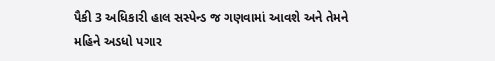પૈકી 3 અધિકારી હાલ સસ્પેન્ડ જ ગણવામાં આવશે અને તેમને મહિને અડધો પગાર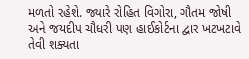મળતો રહેશે. જ્યારે રોહિત વિગોરા, ગૌતમ જોષી અને જયદીપ ચૌધરી પણ હાઈકોર્ટના દ્વાર ખટખટાવે તેવી શક્યતા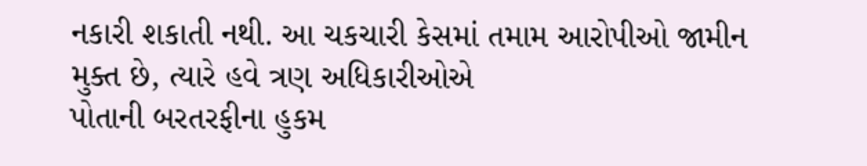નકારી શકાતી નથી. આ ચકચારી કેસમાં તમામ આરોપીઓ જામીન મુક્ત છે, ત્યારે હવે ત્રણ અધિકારીઓએ
પોતાની બરતરફીના હુકમ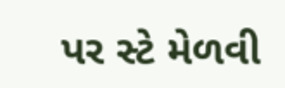પર સ્ટે મેળવી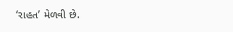‘રાહત’ મેળવી છે.